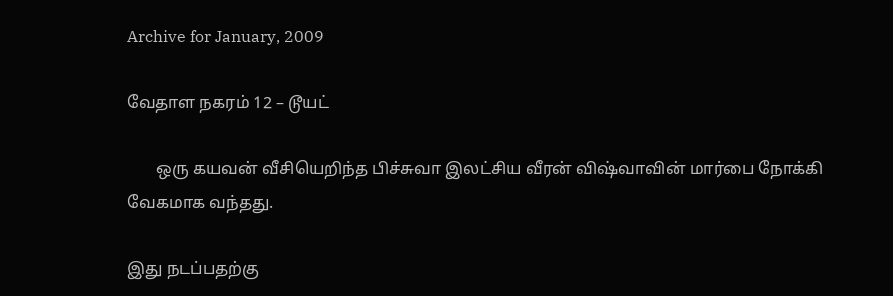Archive for January, 2009

வேதாள நகரம் 12 – டூயட்

       ஒரு கயவன் வீசியெறிந்த பிச்சுவா இலட்சிய வீரன் விஷ்வாவின் மார்பை நோக்கி வேகமாக வந்தது.

இது நடப்பதற்கு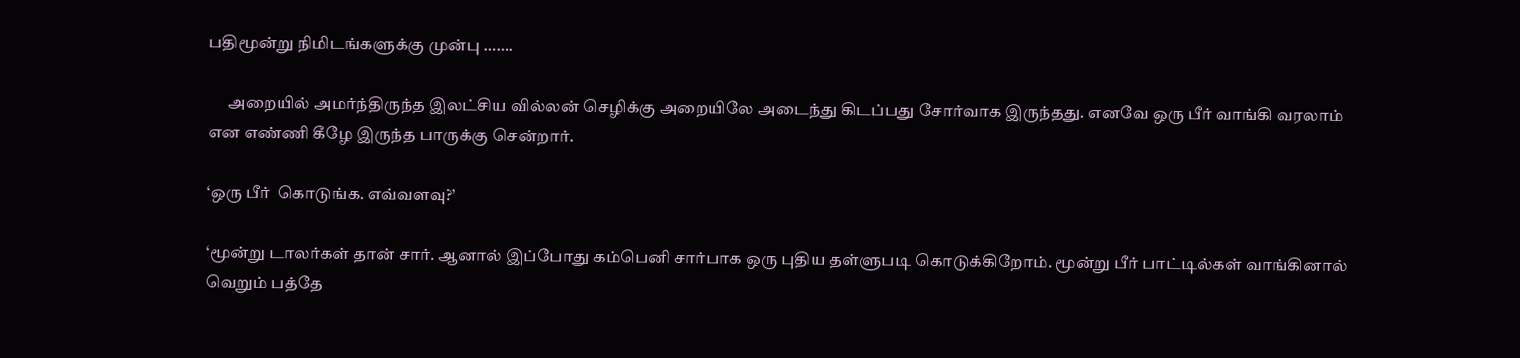பதிமூன்று நிமிடங்களுக்கு முன்பு …….

      அறையில் அமர்ந்திருந்த இலட்சிய வில்லன் செழிக்கு அறையிலே அடைந்து கிடப்பது சோர்வாக இருந்தது. எனவே ஒரு பீர் வாங்கி வரலாம் என எண்ணி கீழே இருந்த பாருக்கு சென்றார்.

‘ஒரு பீர்  கொடுங்க. எவ்வளவு?’

‘மூன்று டாலர்கள் தான் சார். ஆனால் இப்போது கம்பெனி சார்பாக ஒரு புதிய தள்ளுபடி கொடுக்கிறோம். மூன்று பீர் பாட்டில்கள் வாங்கினால் வெறும் பத்தே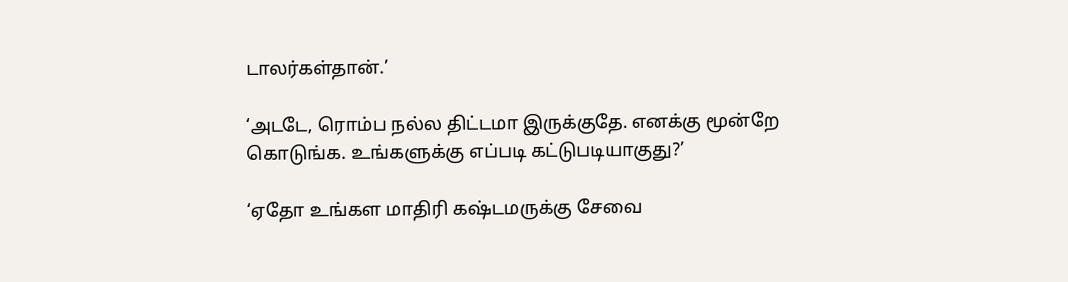டாலர்கள்தான்.’

‘அடடே, ரொம்ப நல்ல திட்டமா இருக்குதே. எனக்கு மூன்றே கொடுங்க. உங்களுக்கு எப்படி கட்டுபடியாகுது?’

‘ஏதோ உங்கள மாதிரி கஷ்டமருக்கு சேவை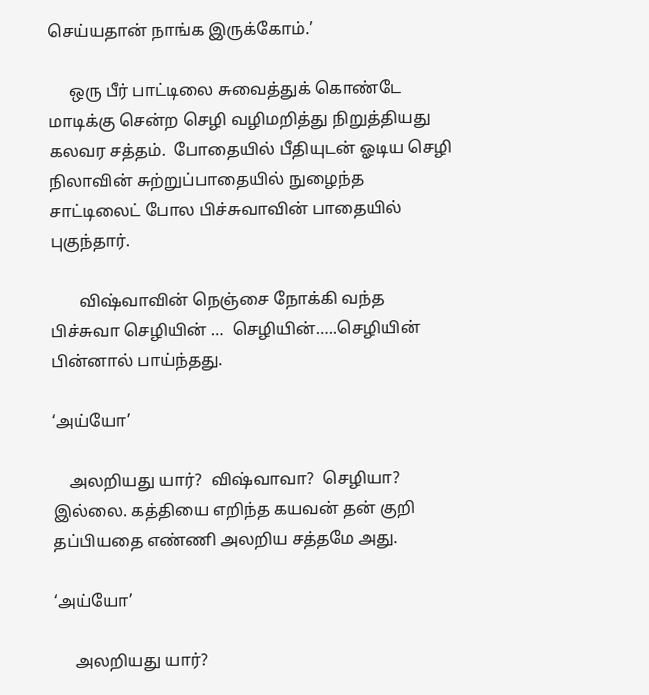செய்யதான் நாங்க இருக்கோம்.’

     ஒரு பீர் பாட்டிலை சுவைத்துக் கொண்டே மாடிக்கு சென்ற செழி வழிமறித்து நிறுத்தியது கலவர சத்தம்.  போதையில் பீதியுடன் ஓடிய செழி நிலாவின் சுற்றுப்பாதையில் நுழைந்த சாட்டிலைட் போல பிச்சுவாவின் பாதையில் புகுந்தார்.

       விஷ்வாவின் நெஞ்சை நோக்கி வந்த பிச்சுவா செழியின் …  செழியின்…..செழியின் பின்னால் பாய்ந்தது.

‘அய்யோ’

    அலறியது யார்?  விஷ்வாவா?  செழியா?  இல்லை. கத்தியை எறிந்த கயவன் தன் குறி தப்பியதை எண்ணி அலறிய சத்தமே அது.

‘அய்யோ’

     அலறியது யார்?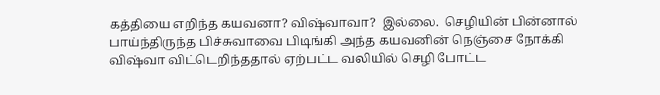கத்தியை எறிந்த கயவனா? விஷ்வாவா?  இல்லை.  செழியின் பின்னால் பாய்ந்திருந்த பிச்சுவாவை பிடிங்கி அந்த கயவனின் நெஞ்சை நோக்கி விஷ்வா விட்டெறிந்ததால் ஏற்பட்ட வலியில் செழி போட்ட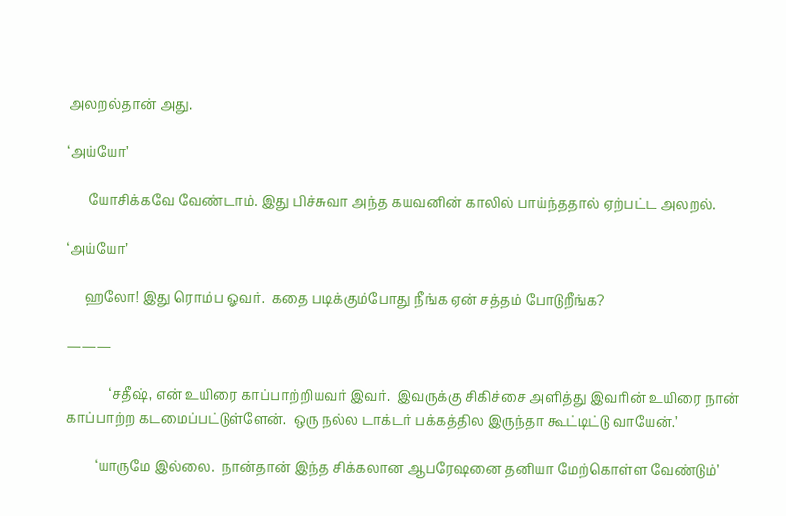அலறல்தான் அது.

‘அய்யோ’

      யோசிக்கவே வேண்டாம். இது பிச்சுவா அந்த கயவனின் காலில் பாய்ந்ததால் ஏற்பட்ட அலறல்.

‘அய்யோ’

     ஹலோ! இது ரொம்ப ஓவர்.  கதை படிக்கும்போது நீங்க ஏன் சத்தம் போடுறீங்க?

———

             ‘சதீஷ், என் உயிரை காப்பாற்றியவர் இவர்.  இவருக்கு சிகிச்சை அளித்து இவரின் உயிரை நான் காப்பாற்ற கடமைப்பட்டுள்ளேன்.  ஒரு நல்ல டாக்டர் பக்கத்தில இருந்தா கூட்டிட்டு வாயேன்.’

         ‘யாருமே இல்லை.  நான்தான் இந்த சிக்கலான ஆபரேஷனை தனியா மேற்கொள்ள வேண்டும்’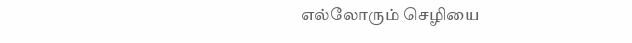எல்லோரும் செழியை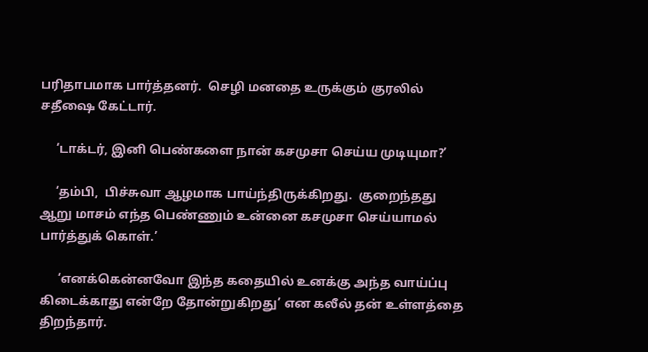பரிதாபமாக பார்த்தனர்.  செழி மனதை உருக்கும் குரலில் சதீஷை கேட்டார்.

     ‘டாக்டர், இனி பெண்களை நான் கசமுசா செய்ய முடியுமா?’

     ‘தம்பி,  பிச்சுவா ஆழமாக பாய்ந்திருக்கிறது.  குறைந்தது ஆறு மாசம் எந்த பெண்ணும் உன்னை கசமுசா செய்யாமல் பார்த்துக் கொள்.’

      ‘எனக்கென்னவோ இந்த கதையில் உனக்கு அந்த வாய்ப்பு கிடைக்காது என்றே தோன்றுகிறது’ என கலீல் தன் உள்ளத்தை திறந்தார்.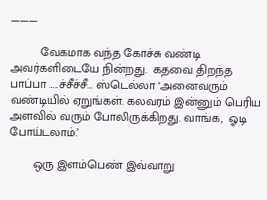———

         வேகமாக வந்த கோச்சு வண்டி அவர்களிடையே நின்றது.  கதவை திறந்த பாப்பா …..ச்சீச்சீ… ஸ்டெல்லா ‘அனைவரும் வண்டியில் ஏறுங்கள். கலவரம் இன்னும் பெரிய அளவில் வரும் போலிருக்கிறது. வாங்க,  ஓடி போய்டலாம்.’

       ஒரு இளம்பெண் இவ்வாறு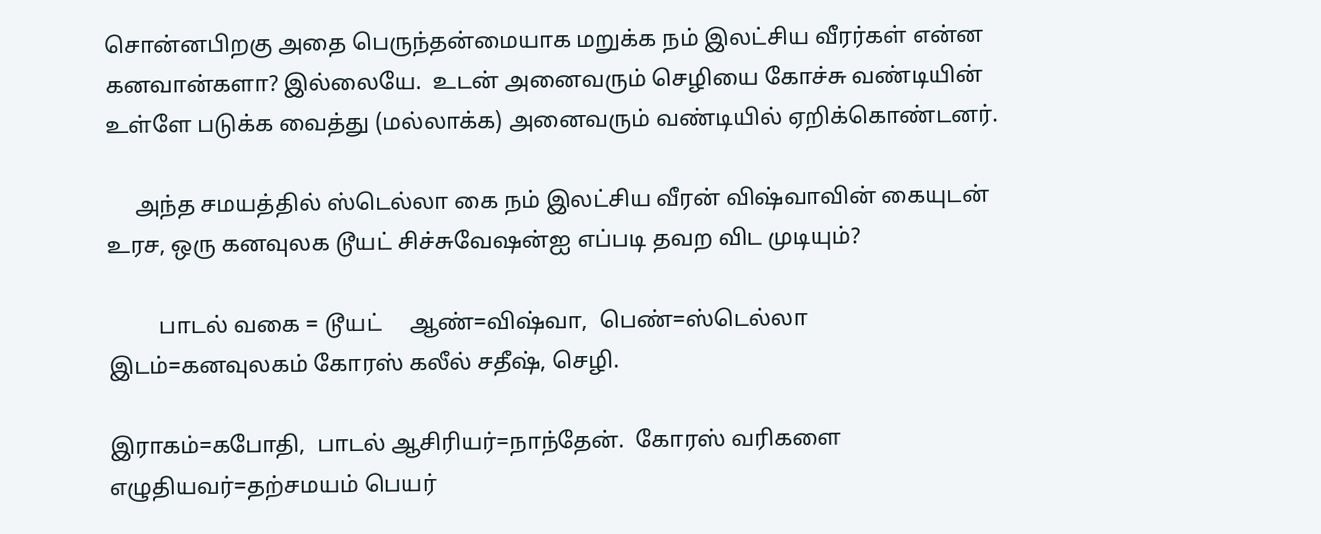சொன்னபிறகு அதை பெருந்தன்மையாக மறுக்க நம் இலட்சிய வீரர்கள் என்ன கனவான்களா? இல்லையே.  உடன் அனைவரும் செழியை கோச்சு வண்டியின் உள்ளே படுக்க வைத்து (மல்லாக்க) அனைவரும் வண்டியில் ஏறிக்கொண்டனர்.

     அந்த சமயத்தில் ஸ்டெல்லா கை நம் இலட்சிய வீரன் விஷ்வாவின் கையுடன் உரச, ஒரு கனவுலக டூயட் சிச்சுவேஷன்ஐ எப்படி தவற விட முடியும்?

         பாடல் வகை = டூயட்     ஆண்=விஷ்வா,  பெண்=ஸ்டெல்லா இடம்=கனவுலகம் கோரஸ் கலீல் சதீஷ், செழி.

இராகம்=கபோதி,  பாடல் ஆசிரியர்=நாந்தேன்.  கோரஸ் வரிகளை எழுதியவர்=தற்சமயம் பெயர்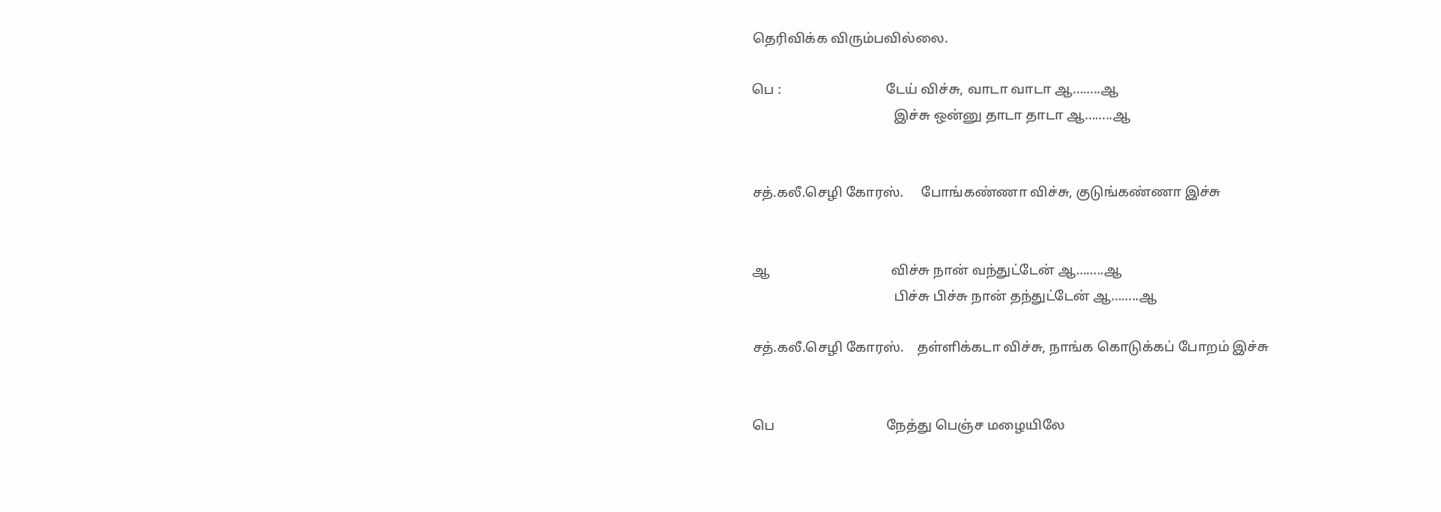தெரிவிக்க விரும்பவில்லை.

பெ :                               டேய் விச்சு, வாடா வாடா ஆ……..ஆ
                                          இச்சு ஒன்னு தாடா தாடா ஆ……..ஆ


சத்.கலீ.செழி கோரஸ்.     போங்கண்ணா விச்சு, குடுங்கண்ணா இச்சு


ஆ                                    விச்சு நான் வந்துட்டேன் ஆ……..ஆ
                                          பிச்சு பிச்சு நான் தந்துட்டேன் ஆ……..ஆ

சத்.கலீ.செழி கோரஸ்.    தள்ளிக்கடா விச்சு, நாங்க கொடுக்கப் போறம் இச்சு


பெ                                 நேத்து பெஞ்ச மழையிலே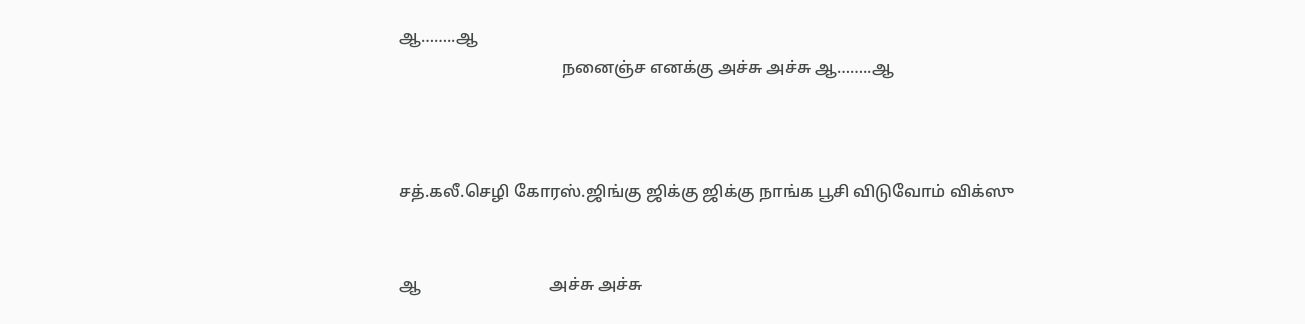ஆ……..ஆ
                                       நனைஞ்ச எனக்கு அச்சு அச்சு ஆ……..ஆ



சத்.கலீ.செழி கோரஸ்.ஜிங்கு ஜிக்கு ஜிக்கு நாங்க பூசி விடுவோம் விக்ஸு


ஆ                               அச்சு அச்சு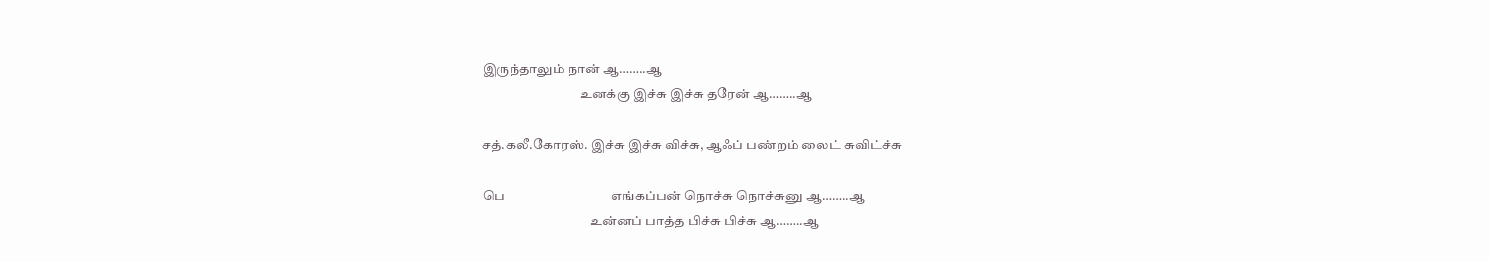இருந்தாலும் நான் ஆ……..ஆ
                                     உனக்கு இச்சு இச்சு தரேன் ஆ……..ஆ

சத்.கலீ.கோரஸ். இச்சு இச்சு விச்சு, ஆஃப் பண்றம் லைட் சுவிட்ச்சு

பெ                                  எங்கப்பன் நொச்சு நொச்சுனு ஆ……..ஆ
                                         உன்னப் பாத்த பிச்சு பிச்சு ஆ……..ஆ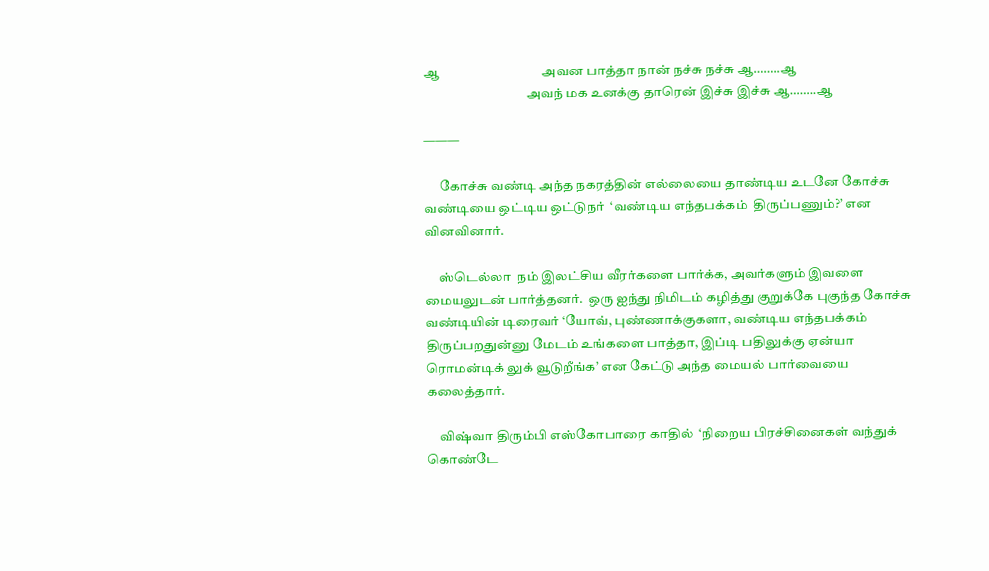ஆ                                 அவன பாத்தா நான் நச்சு நச்சு ஆ……..ஆ
                                       அவந் மக உனக்கு தாரென் இச்சு இச்சு ஆ……..ஆ

———

      கோச்சு வண்டி அந்த நகரத்தின் எல்லையை தாண்டிய உடனே கோச்சு வண்டியை ஒட்டிய ஒட்டுநர்  ‘வண்டிய எந்தபக்கம்  திருப்பணும்?’ என வினவினார்.

     ஸ்டெல்லா  நம் இலட்சிய வீரர்களை பார்க்க, அவர்களும் இவளை மையலுடன் பார்த்தனர்.  ஒரு ஐந்து நிமிடம் கழித்து குறுக்கே புகுந்த கோச்சு  வண்டியின் டிரைவர் ‘யோவ், புண்ணாக்குகளா, வண்டிய எந்தபக்கம் திருப்பறதுன்னு மேடம் உங்களை பாத்தா, இப்டி பதிலுக்கு ஏன்யா ரொமன்டிக் லுக் வூடுறீங்க’ என கேட்டு அந்த மையல் பார்வையை கலைத்தார்.

     விஷ்வா திரும்பி எஸ்கோபாரை காதில்  ‘நிறைய பிரச்சினைகள் வந்துக் கொண்டே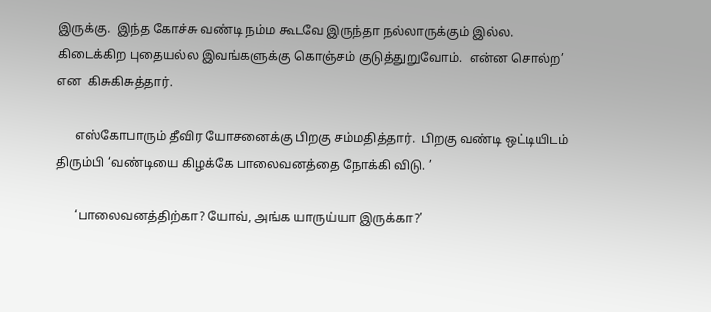இருக்கு.  இந்த கோச்சு வண்டி நம்ம கூடவே இருந்தா நல்லாருக்கும் இல்ல.  கிடைக்கிற புதையல்ல இவங்களுக்கு கொஞ்சம் குடுத்துறுவோம்.  என்ன சொல்ற’  என  கிசுகிசுத்தார்.

      எஸ்கோபாரும் தீவிர யோசனைக்கு பிறகு சம்மதித்தார்.  பிறகு வண்டி ஒட்டியிடம் திரும்பி ‘வண்டியை கிழக்கே பாலைவனத்தை நோக்கி விடு. ’

      ‘பாலைவனத்திற்கா? யோவ், அங்க யாருய்யா இருக்கா?’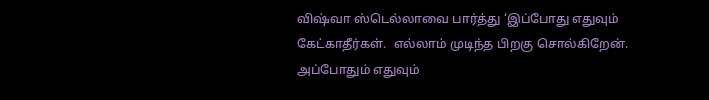விஷ்வா ஸ்டெல்லாவை பார்த்து ‘இப்போது எதுவும் கேட்காதீர்கள்.  எல்லாம் முடிந்த பிறகு சொல்கிறேன்.  அப்போதும் எதுவும்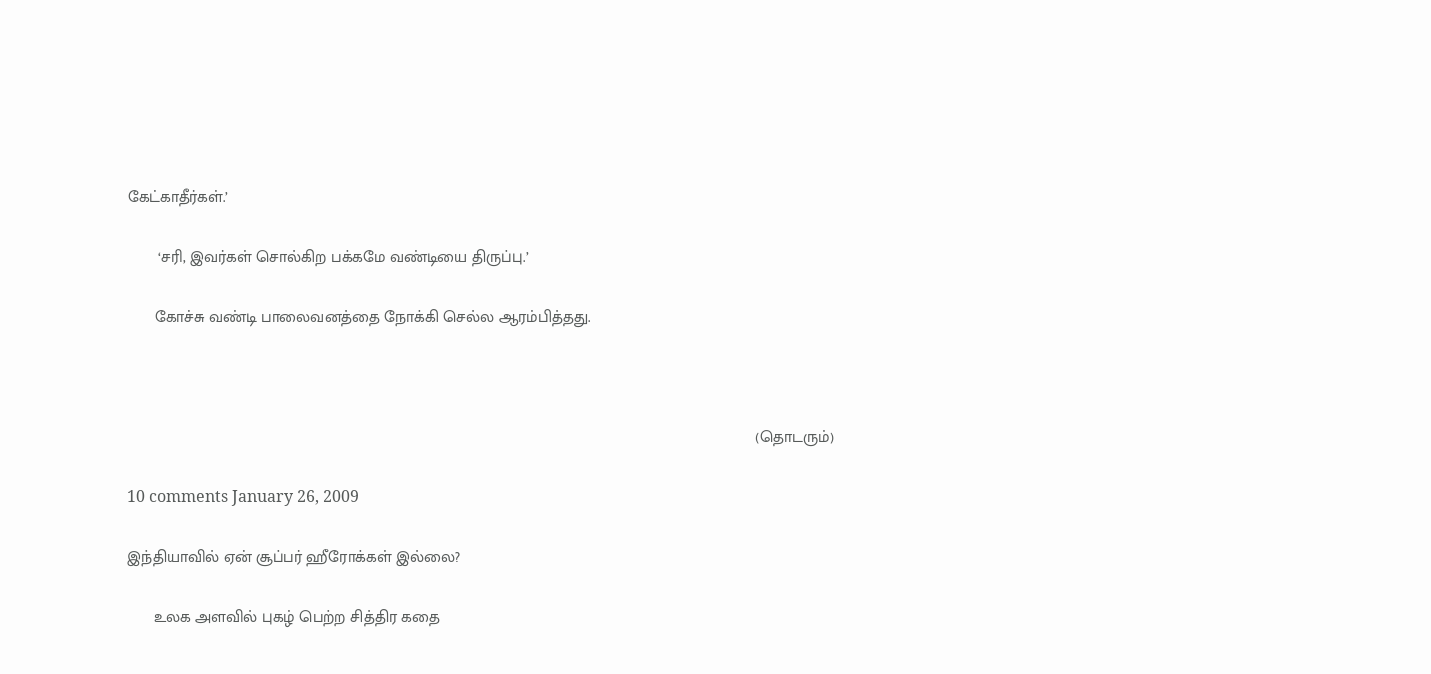கேட்காதீர்கள்.’

       ‘சரி, இவர்கள் சொல்கிற பக்கமே வண்டியை திருப்பு.’

      கோச்சு வண்டி பாலைவனத்தை நோக்கி செல்ல ஆரம்பித்தது.



                                                                                                                                            (தொடரும்)

10 comments January 26, 2009

இந்தியாவில் ஏன் சூப்பர் ஹீரோக்கள் இல்லை?

      உலக அளவில் புகழ் பெற்ற சித்திர கதை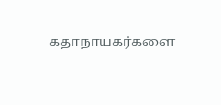கதாநாயகர்களை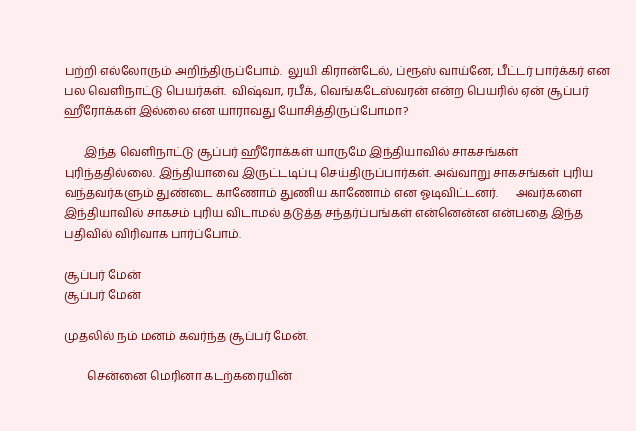பற்றி எல்லோரும் அறிந்திருப்போம்.  லுயி கிரான்டேல், ப்ரூஸ் வாய்னே, பீட்டர் பார்க்கர் என பல வெளிநாட்டு பெயர்கள்.  விஷ்வா, ரபீக், வெங்கடேஸ்வரன் என்ற பெயரில் ஏன் சூப்பர் ஹீரோக்கள் இல்லை என யாராவது யோசித்திருப்போமா?

       இந்த வெளிநாட்டு சூப்பர் ஹீரோக்கள் யாருமே இந்தியாவில் சாகசங்கள் புரிந்ததில்லை. இந்தியாவை இருட்டடிப்பு செய்திருப்பார்கள். அவ்வாறு சாகசங்கள் புரிய வந்தவர்களும் துண்டை காணோம் துணிய காணோம் என ஓடிவிட்டனர்.      அவர்களை இந்தியாவில் சாகசம் புரிய விடாமல் தடுத்த சந்தர்ப்பங்கள் என்னென்ன என்பதை இந்த பதிவில் விரிவாக பார்ப்போம்.

சூப்பர் மேன்
சூப்பர் மேன்

முதலில் நம் மனம் கவர்ந்த சூப்பர் மேன்.

        சென்னை மெரினா கடற்கரையின்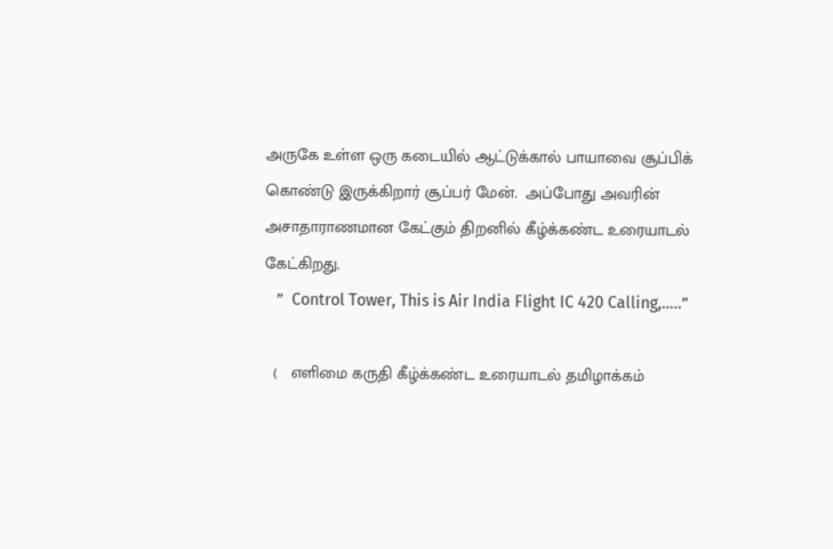அருகே உள்ள ஒரு கடையில் ஆட்டுக்கால் பாயாவை சூப்பிக் கொண்டு இருக்கிறார் சூப்பர் மேன்.  அப்போது அவரின் அசாதாராணமான கேட்கும் திறனில் கீழ்க்கண்ட உரையாடல் கேட்கிறது.
   ”  Control Tower, This is Air India Flight IC 420 Calling,…..”

  (   எளிமை கருதி கீழ்க்கண்ட உரையாடல் தமிழாக்கம்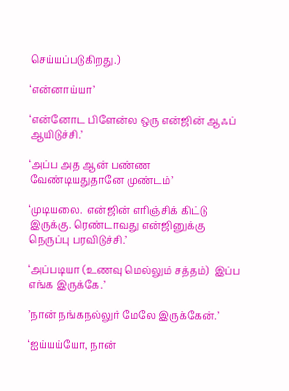செய்யப்படுகிறது.)

‘என்னாய்யா’

‘என்னோட பிளேன்ல ஒரு என்ஜின் ஆஃப் ஆயிடுச்சி.’

‘அப்ப அத ஆன் பண்ண வேண்டியதுதானே முண்டம்’

‘முடியலை.  என்ஜின் எரிஞ்சிக் கிட்டு இருக்கு. ரெண்டாவது என்ஜினுக்கு நெருப்பு பரவிடுச்சி.’

‘அப்படியா (உணவு மெல்லும் சத்தம்)  இப்ப எங்க இருக்கே.’

’நான் நங்கநல்லுர் மேலே இருக்கேன்.’

‘ஐய்யய்யோ, நான்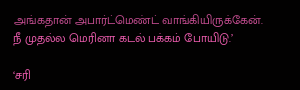அங்கதான் அபார்ட்மெண்ட் வாங்கியிருக்கேன்.  நீ முதல்ல மெரினா கடல் பக்கம் போயிடு.’

‘சரி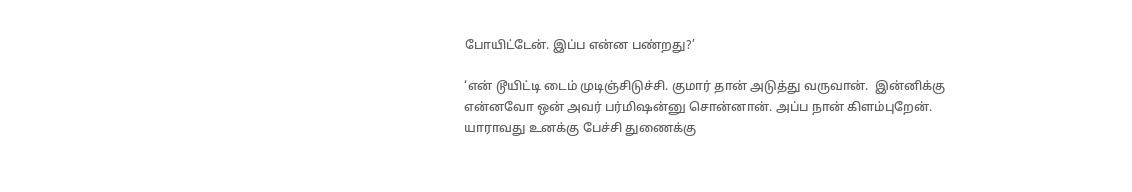போயிட்டேன். இப்ப என்ன பண்றது?’

‘என் டூயிட்டி டைம் முடிஞ்சிடுச்சி. குமார் தான் அடுத்து வருவான்.  இன்னிக்கு என்னவோ ஒன் அவர் பர்மிஷன்னு சொன்னான். அப்ப நான் கிளம்புறேன்.  யாராவது உனக்கு பேச்சி துணைக்கு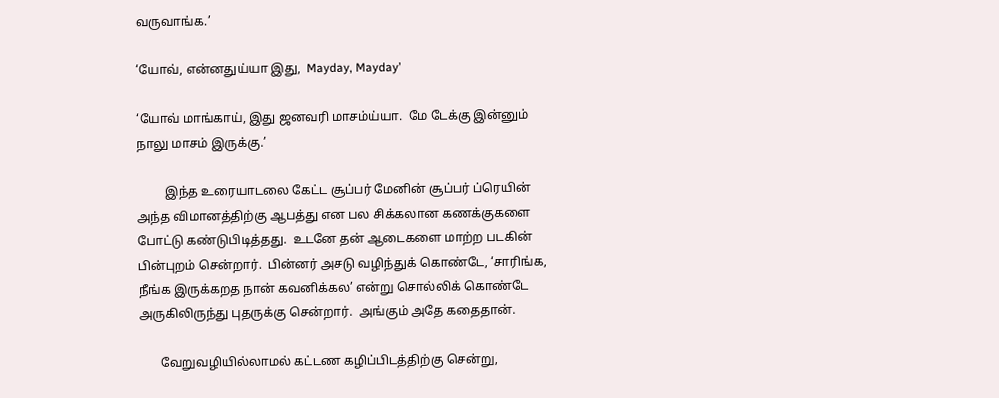வருவாங்க.’

‘யோவ், என்னதுய்யா இது,  Mayday, Mayday’

‘யோவ் மாங்காய், இது ஜனவரி மாசம்ய்யா.  மே டேக்கு இன்னும் நாலு மாசம் இருக்கு.’

         இந்த உரையாடலை கேட்ட சூப்பர் மேனின் சூப்பர் ப்ரெயின் அந்த விமானத்திற்கு ஆபத்து என பல சிக்கலான கணக்குகளை போட்டு கண்டுபிடித்தது.  உடனே தன் ஆடைகளை மாற்ற படகின் பின்புறம் சென்றார்.  பின்னர் அசடு வழிந்துக் கொண்டே, ‘சாரிங்க, நீங்க இருக்கறத நான் கவனிக்கல’ என்று சொல்லிக் கொண்டே அருகிலிருந்து புதருக்கு சென்றார்.  அங்கும் அதே கதைதான்.

       வேறுவழியில்லாமல் கட்டண கழிப்பிடத்திற்கு சென்று,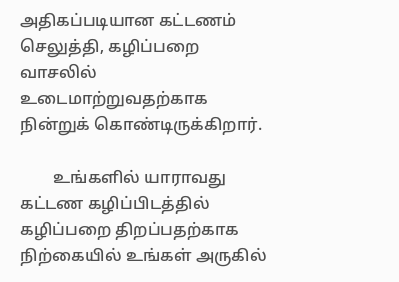அதிகப்படியான கட்டணம் செலுத்தி, கழிப்பறை வாசலில் உடைமாற்றுவதற்காக நின்றுக் கொண்டிருக்கிறார்.

        உங்களில் யாராவது கட்டண கழிப்பிடத்தில் கழிப்பறை திறப்பதற்காக நிற்கையில் உங்கள் அருகில்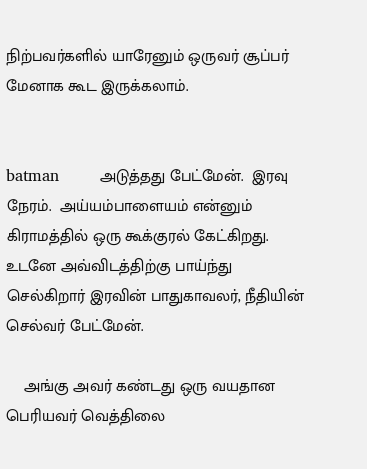நிற்பவர்களில் யாரேனும் ஒருவர் சூப்பர் மேனாக கூட இருக்கலாம்.


batman        அடுத்தது பேட்மேன்.  இரவு நேரம்.  அய்யம்பாளையம் என்னும் கிராமத்தில் ஒரு கூக்குரல் கேட்கிறது. உடனே அவ்விடத்திற்கு பாய்ந்து செல்கிறார் இரவின் பாதுகாவலர், நீதியின் செல்வர் பேட்மேன்.

    அங்கு அவர் கண்டது ஒரு வயதான பெரியவர் வெத்திலை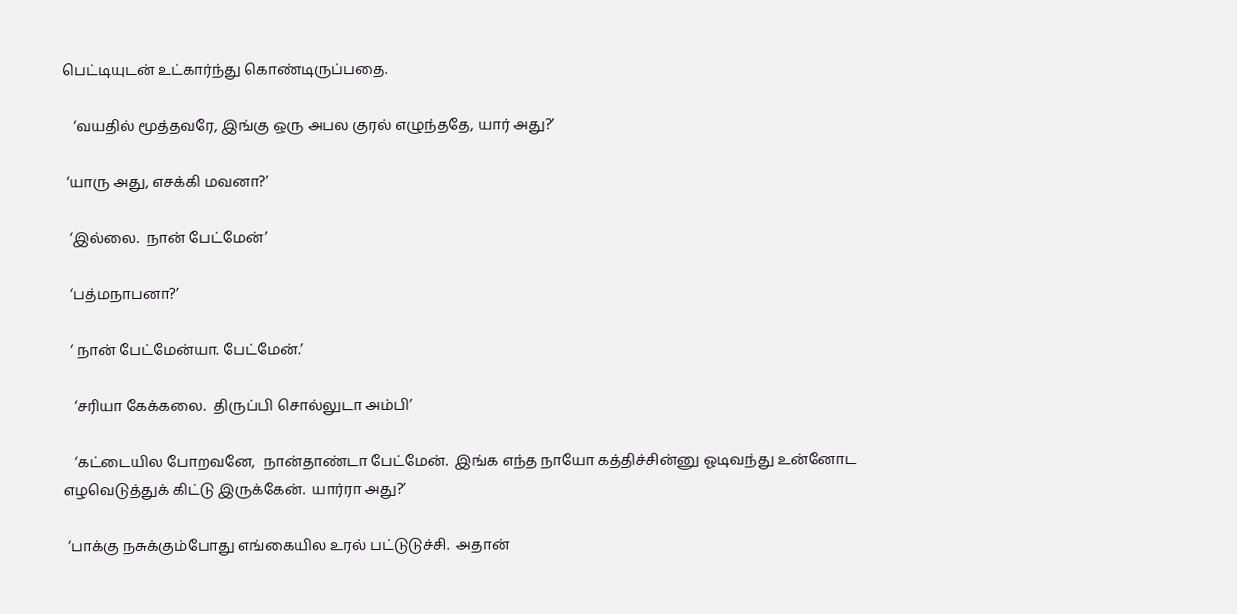பெட்டியுடன் உட்கார்ந்து கொண்டிருப்பதை.

   ‘வயதில் மூத்தவரே, இங்கு ஒரு அபல குரல் எழுந்ததே, யார் அது?’

 ‘யாரு அது, எசக்கி மவனா?’

  ‘இல்லை.  நான் பேட்மேன்’

  ‘பத்மநாபனா?’

  ‘ நான் பேட்மேன்யா. பேட்மேன்.’

   ‘சரியா கேக்கலை.  திருப்பி சொல்லுடா அம்பி’

   ‘கட்டையில போறவனே,  நான்தாண்டா பேட்மேன்.  இங்க எந்த நாயோ கத்திச்சின்னு ஓடிவந்து உன்னோட எழவெடுத்துக் கிட்டு இருக்கேன்.  யார்ரா அது?’

 ‘பாக்கு நசுக்கும்போது எங்கையில உரல் பட்டுடுச்சி.  அதான்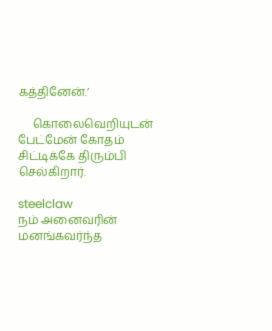கத்தினேன்.’

     கொலைவெறியுடன் பேட்மேன் கோதம் சிட்டிக்கே திரும்பி செல்கிறார்.

steelclaw
நம் அனைவரின் மனங்கவர்ந்த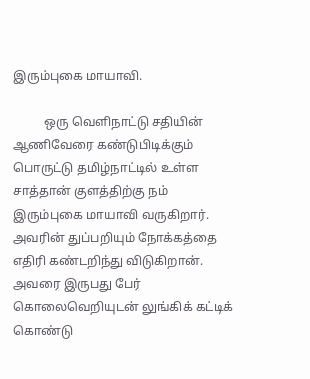இரும்புகை மாயாவி.

          ஒரு வெளிநாட்டு சதியின் ஆணிவேரை கண்டுபிடிக்கும் பொருட்டு தமிழ்நாட்டில் உள்ள சாத்தான் குளத்திற்கு நம் இரும்புகை மாயாவி வருகிறார்.  அவரின் துப்பறியும் நோக்கத்தை எதிரி கண்டறிந்து விடுகிறான்.  அவரை இருபது பேர் கொலைவெறியுடன் லுங்கிக் கட்டிக் கொண்டு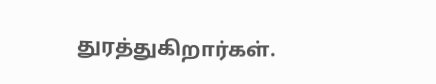துரத்துகிறார்கள்.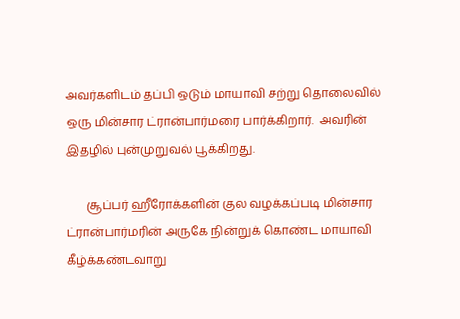அவர்களிடம் தப்பி ஒடும் மாயாவி சற்று தொலைவில் ஒரு மின்சார ட்ரான்பார்மரை பார்க்கிறார்.  அவரின் இதழில் புன்முறுவல் பூக்கிறது.

       சூப்பர் ஹீரோக்களின் குல வழக்கப்படி மின்சார ட்ரான்பார்மரின் அருகே நின்றுக் கொண்ட மாயாவி கீழ்க்கண்டவாறு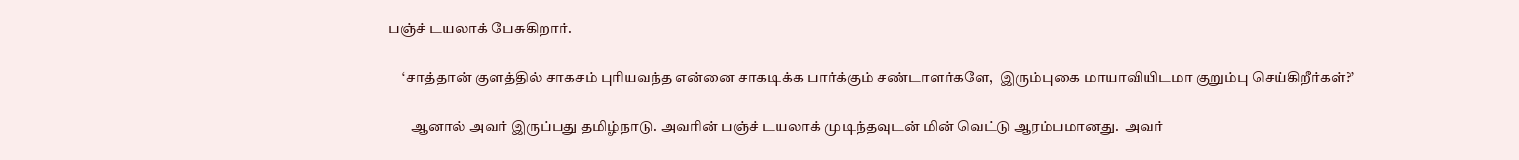பஞ்ச் டயலாக் பேசுகிறார்.

     ‘சாத்தான் குளத்தில் சாகசம் புரியவந்த என்னை சாகடிக்க பார்க்கும் சண்டாளர்களே,  இரும்புகை மாயாவியிடமா குறும்பு செய்கிறீர்கள்?’

        ஆனால் அவர் இருப்பது தமிழ்நாடு. அவரின் பஞ்ச் டயலாக் முடிந்தவுடன் மின் வெட்டு ஆரம்பமானது.  அவர்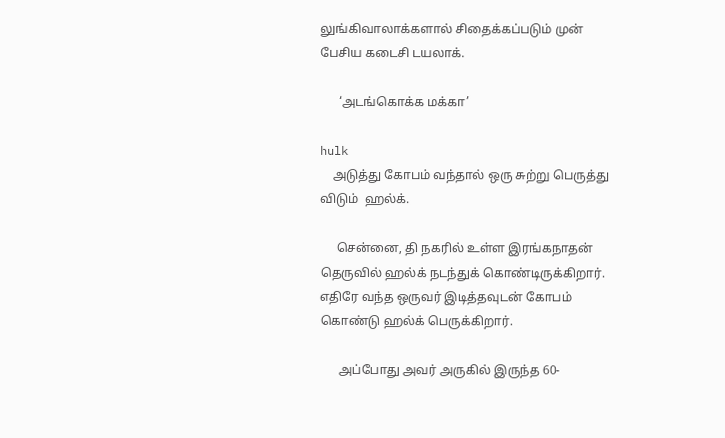லுங்கிவாலாக்களால் சிதைக்கப்படும் முன் பேசிய கடைசி டயலாக்.

      ‘அடங்கொக்க மக்கா’

hulk
    அடுத்து கோபம் வந்தால் ஒரு சுற்று பெருத்து விடும்  ஹல்க்.

     சென்னை, தி நகரில் உள்ள இரங்கநாதன் தெருவில் ஹல்க் நடந்துக் கொண்டிருக்கிறார்.  எதிரே வந்த ஒருவர் இடித்தவுடன் கோபம் கொண்டு ஹல்க் பெருக்கிறார்.

      அப்போது அவர் அருகில் இருந்த 60-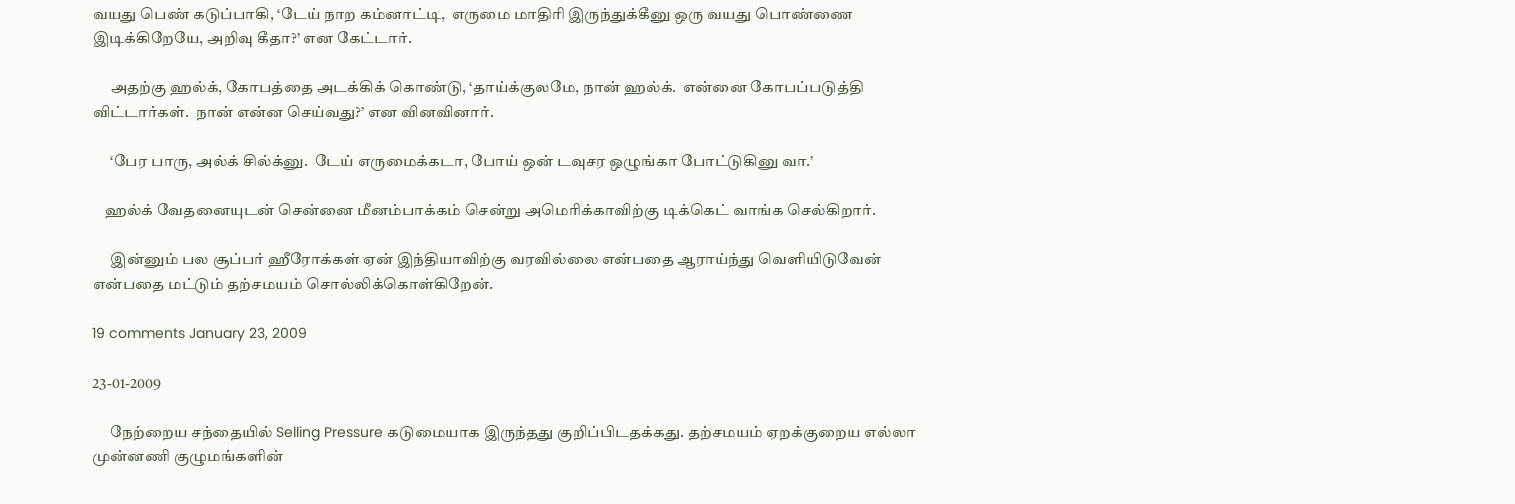வயது பெண் கடுப்பாகி, ‘டேய் நாற கம்னாட்டி,  எருமை மாதிரி இருந்துக்கீனு ஒரு வயது பொண்ணை இடிக்கிறேயே, அறிவு கீதா?’ என கேட்டார்.

      அதற்கு ஹல்க், கோபத்தை அடக்கிக் கொண்டு, ‘தாய்க்குலமே, நான் ஹல்க்.  என்னை கோபப்படுத்தி விட்டார்கள்.  நான் என்ன செய்வது?’ என வினவினார்.

      ‘பேர பாரு, அல்க் சில்க்னு.  டேய் எருமைக்கடா, போய் ஒன் டவுசர ஒழுங்கா போட்டுகினு வா.’

    ஹல்க் வேதனையுடன் சென்னை மீனம்பாக்கம் சென்று அமெரிக்காவிற்கு டிக்கெட் வாங்க செல்கிறார்.

      இன்னும் பல சூப்பர் ஹீரோக்கள் ஏன் இந்தியாவிற்கு வரவில்லை என்பதை ஆராய்ந்து வெளியிடுவேன் என்பதை மட்டும் தற்சமயம் சொல்லிக்கொள்கிறேன்.

19 comments January 23, 2009

23-01-2009

      நேற்றைய சந்தையில் Selling Pressure கடுமையாக இருந்தது குறிப்பிடதக்கது. தற்சமயம் ஏறக்குறைய எல்லா முன்னணி குழுமங்களின்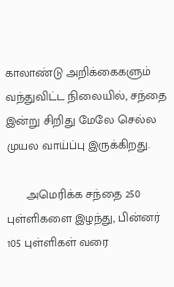காலாண்டு அறிக்கைகளும் வந்துவிட்ட நிலையில், சந்தை இன்று சிறிது மேலே செல்ல முயல வாய்ப்பு இருக்கிறது.

      அமெரிக்க சந்தை 250 புள்ளிகளை இழந்து, பின்னர் 105 புள்ளிகள் வரை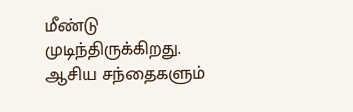மீண்டு முடிந்திருக்கிறது.  ஆசிய சந்தைகளும்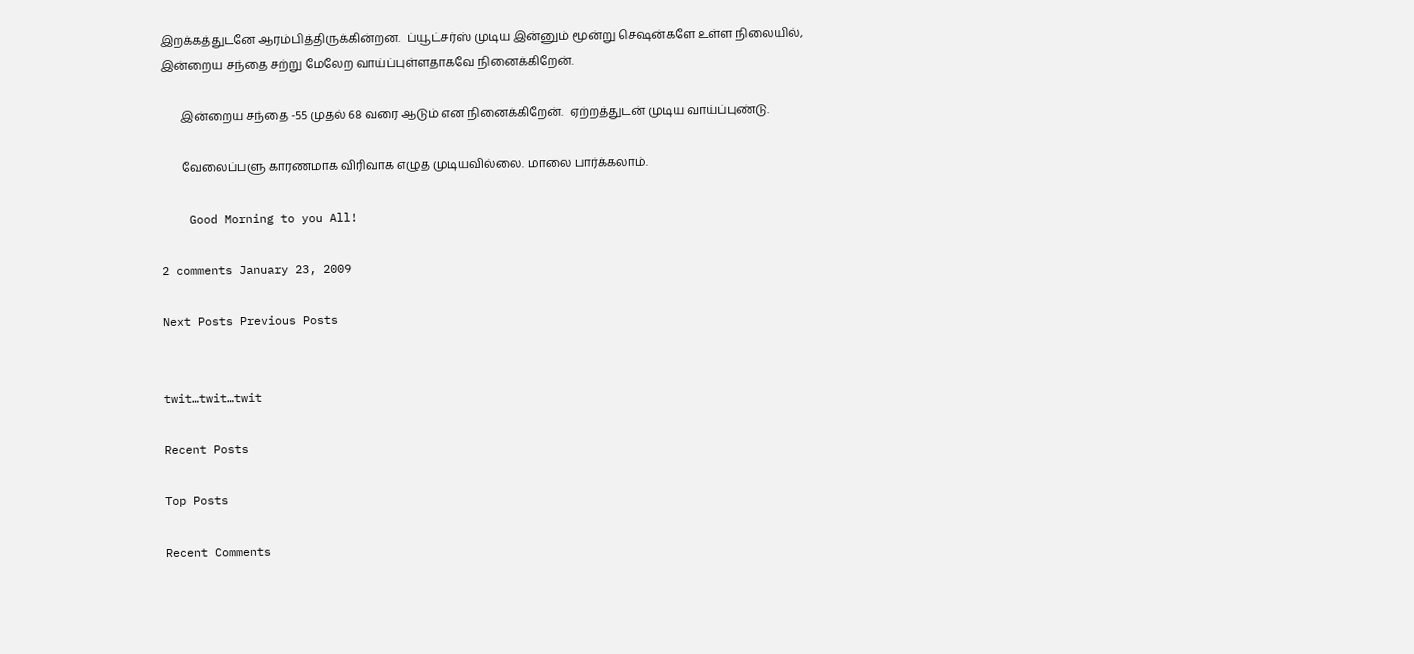இறக்கத்துடனே ஆரம்பித்திருக்கின்றன.  ப்யூட்சர்ஸ் முடிய இன்னும் மூன்று செஷன்களே உள்ள நிலையில்,  இன்றைய சந்தை சற்று மேலேற வாய்ப்புள்ளதாகவே நினைக்கிறேன்.

       இன்றைய சந்தை -55 முதல் 68 வரை ஆடும் என நினைக்கிறேன்.  ஏற்றத்துடன் முடிய வாய்ப்புண்டு.

       வேலைப்பளு காரணமாக விரிவாக எழுத முடியவில்லை. மாலை பார்க்கலாம்.

    Good Morning to you All!

2 comments January 23, 2009

Next Posts Previous Posts


twit…twit…twit

Recent Posts

Top Posts

Recent Comments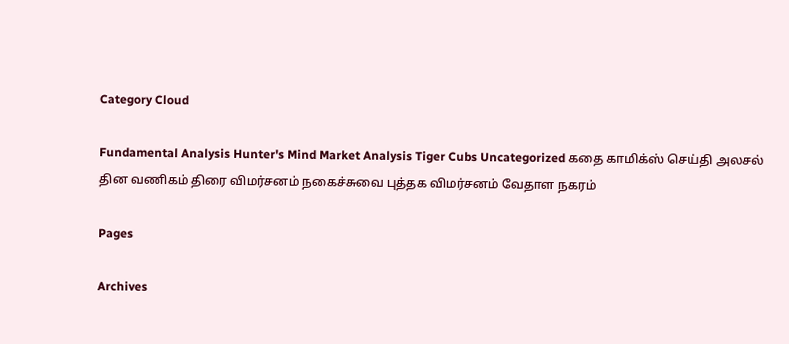Category Cloud

Fundamental Analysis Hunter's Mind Market Analysis Tiger Cubs Uncategorized கதை காமிக்ஸ் செய்தி அலசல் தின வணிகம் திரை விமர்சனம் நகைச்சுவை புத்தக விமர்சனம் வேதாள நகரம்

Pages

Archives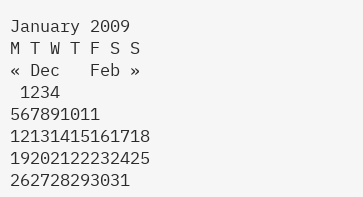January 2009
M T W T F S S
« Dec   Feb »
 1234
567891011
12131415161718
19202122232425
262728293031